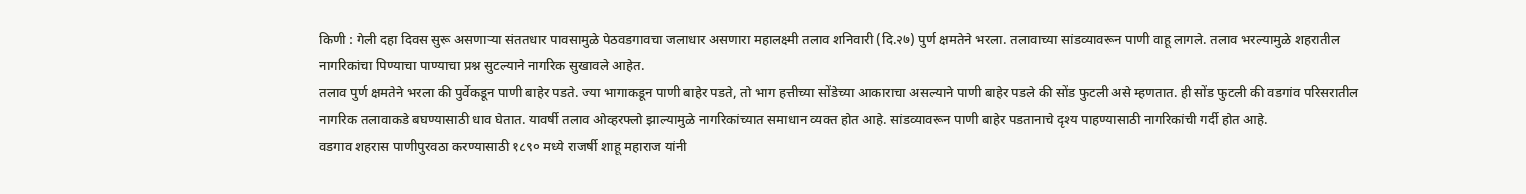किणी : गेली दहा दिवस सुरू असणाऱ्या संततधार पावसामुळे पेठवडगावचा जलाधार असणारा महालक्ष्मी तलाव शनिवारी (दि.२७) पुर्ण क्षमतेने भरला. तलावाच्या सांडव्यावरून पाणी वाहू लागले. तलाव भरल्यामुळे शहरातील नागरिकांचा पिण्याचा पाण्याचा प्रश्न सुटल्याने नागरिक सुखावले आहेत.
तलाव पुर्ण क्षमतेने भरला की पुर्वेकडून पाणी बाहेर पडते. ज्या भागाकडून पाणी बाहेर पडते, तो भाग हत्तीच्या सोंडेच्या आकाराचा असल्याने पाणी बाहेर पडले की सोंड फुटली असे म्हणतात. ही सोंड फुटली की वडगांव परिसरातील नागरिक तलावाकडे बघण्यासाठी धाव घेतात. यावर्षी तलाव ओव्हरफ्लो झाल्यामुळे नागरिकांच्यात समाधान व्यक्त होत आहे. सांडव्यावरून पाणी बाहेर पडतानाचे दृश्य पाहण्यासाठी नागरिकांची गर्दी होत आहे.
वडगाव शहरास पाणीपुरवठा करण्यासाठी १८९० मध्ये राजर्षी शाहू महाराज यांनी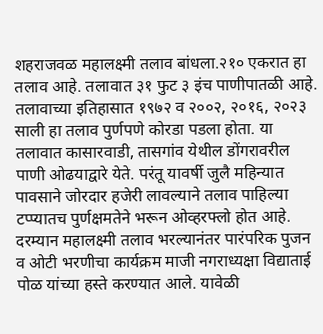शहराजवळ महालक्ष्मी तलाव बांधला.२१० एकरात हा तलाव आहे. तलावात ३१ फुट ३ इंच पाणीपातळी आहे. तलावाच्या इतिहासात १९७२ व २००२, २०१६, २०२३ साली हा तलाव पुर्णपणे कोरडा पडला होता. या तलावात कासारवाडी, तासगांव येथील डोंगरावरील पाणी ओढयाद्वारे येते. परंतू यावर्षी जुलै महिन्यात पावसाने जोरदार हजेरी लावल्याने तलाव पाहिल्या टप्प्यातच पुर्णक्षमतेने भरून ओव्हरफ्लो होत आहे.
दरम्यान महालक्ष्मी तलाव भरल्यानंतर पारंपरिक पुजन व ओटी भरणीचा कार्यक्रम माजी नगराध्यक्षा विद्याताई पोळ यांच्या हस्ते करण्यात आले. यावेळी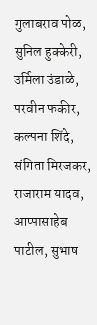गुलाबराव पोळ, सुनिल हुक्केरी, उर्मिला उंडाळे, परवीन फकीर, कल्पना शिंदे, संगिता मिरजकर, राजाराम यादव, आप्पासाहेब पाटील, सुभाष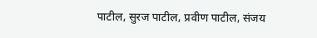पाटील, सुरज पाटील, प्रवीण पाटील, संजय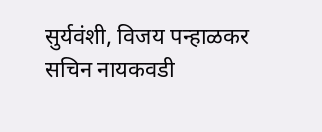सुर्यवंशी, विजय पन्हाळकर सचिन नायकवडी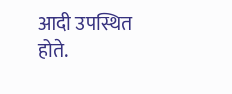आदी उपस्थित होते.